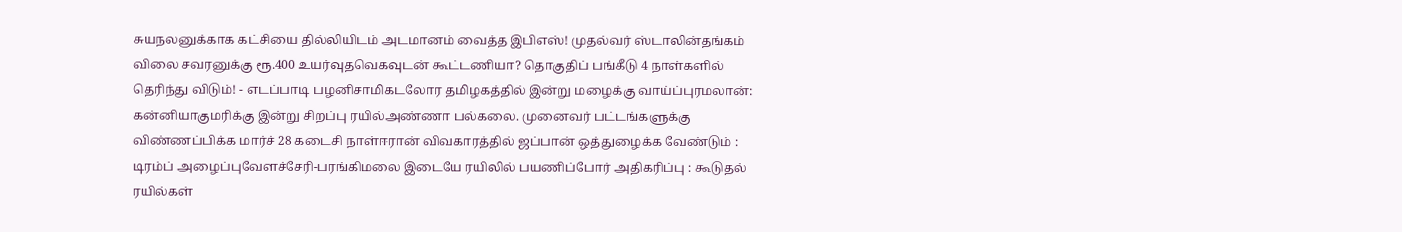சுயநலனுக்காக கட்சியை தில்லியிடம் அடமானம் வைத்த இபிஎஸ்! முதல்வர் ஸ்டாலின்தங்கம் விலை சவரனுக்கு ரூ.400 உயர்வுதவெகவுடன் கூட்டணியா? தொகுதிப் பங்கீடு 4 நாள்களில் தெரிந்து விடும்! - எடப்பாடி பழனிசாமிகடலோர தமிழகத்தில் இன்று மழைக்கு வாய்ப்புரமலான்: கன்னியாகுமரிக்கு இன்று சிறப்பு ரயில்அண்ணா பல்கலை. முனைவர் பட்டங்களுக்கு விண்ணப்பிக்க மார்ச் 28 கடைசி நாள்ஈரான் விவகாரத்தில் ஜப்பான் ஒத்துழைக்க வேண்டும் : டிரம்ப் அழைப்புவேளச்சேரி-பரங்கிமலை இடையே ரயிலில் பயணிப்போர் அதிகரிப்பு : கூடுதல் ரயில்கள்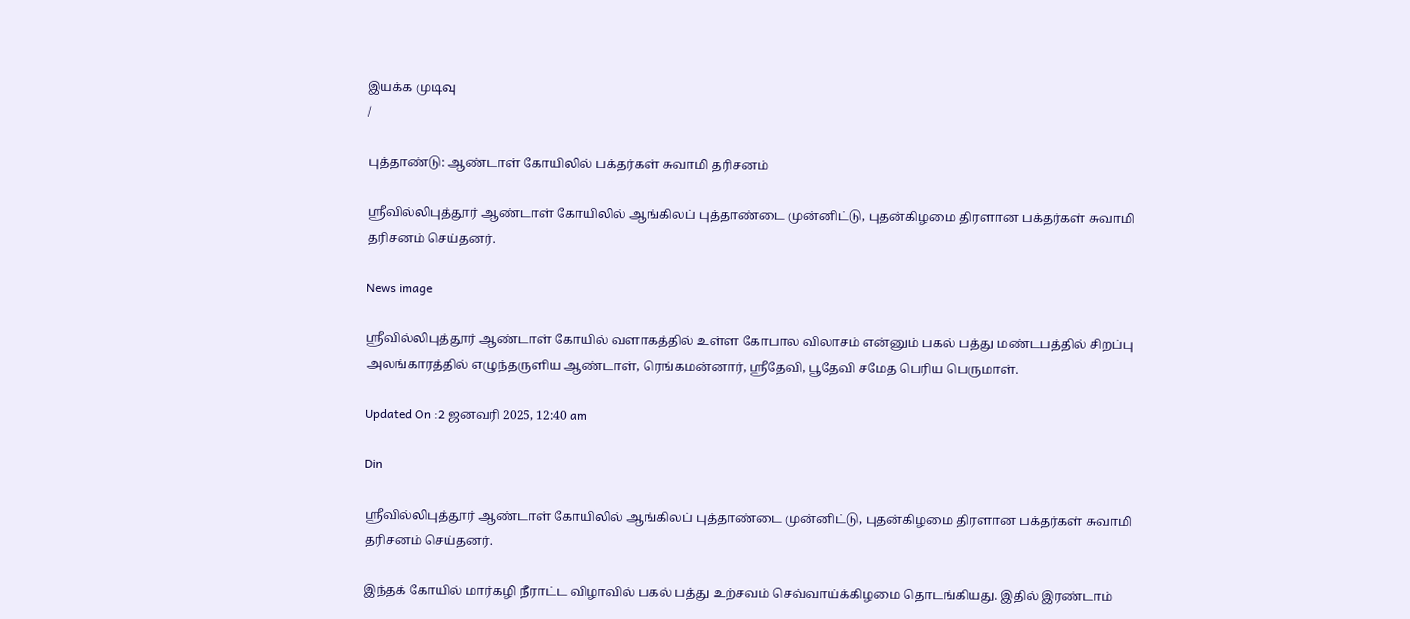இயக்க முடிவு
/

புத்தாண்டு: ஆண்டாள் கோயிலில் பக்தர்கள் சுவாமி தரிசனம்

ஸ்ரீவில்லிபுத்தூர் ஆண்டாள் கோயிலில் ஆங்கிலப் புத்தாண்டை முன்னிட்டு, புதன்கிழமை திரளான பக்தர்கள் சுவாமி தரிசனம் செய்தனர்.

News image

ஸ்ரீவில்லிபுத்தூர் ஆண்டாள் கோயில் வளாகத்தில் உள்ள கோபால விலாசம் என்னும் பகல் பத்து மண்டபத்தில் சிறப்பு அலங்காரத்தில் எழுந்தருளிய ஆண்டாள், ரெங்கமன்னார், ஸ்ரீதேவி, பூதேவி சமேத பெரிய பெருமாள்.

Updated On :2 ஜனவரி 2025, 12:40 am

Din

ஸ்ரீவில்லிபுத்தூர் ஆண்டாள் கோயிலில் ஆங்கிலப் புத்தாண்டை முன்னிட்டு, புதன்கிழமை திரளான பக்தர்கள் சுவாமி தரிசனம் செய்தனர்.

இந்தக் கோயில் மார்கழி நீராட்ட விழாவில் பகல் பத்து உற்சவம் செவ்வாய்க்கிழமை தொடங்கியது. இதில் இரண்டாம்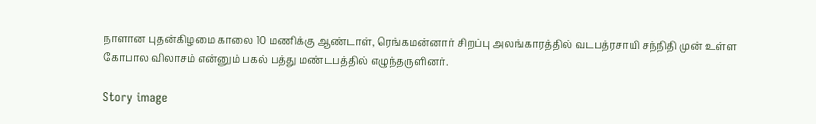நாளான புதன்கிழமை காலை 10 மணிக்கு ஆண்டாள், ரெங்கமன்னார் சிறப்பு அலங்காரத்தில் வடபத்ரசாயி சந்நிதி முன் உள்ள கோபால விலாசம் என்னும் பகல் பத்து மண்டபத்தில் எழுந்தருளினர்.

Story image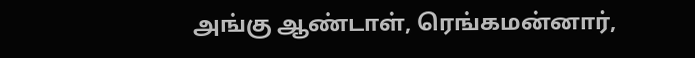அங்கு ஆண்டாள், ரெங்கமன்னார்,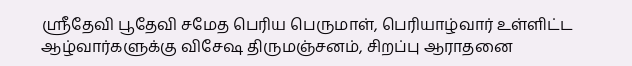ஸ்ரீதேவி பூதேவி சமேத பெரிய பெருமாள், பெரியாழ்வார் உள்ளிட்ட ஆழ்வார்களுக்கு விசேஷ திருமஞ்சனம், சிறப்பு ஆராதனை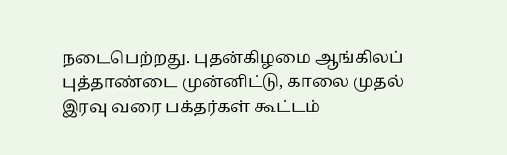நடைபெற்றது. புதன்கிழமை ஆங்கிலப் புத்தாண்டை முன்னிட்டு, காலை முதல் இரவு வரை பக்தர்கள் கூட்டம்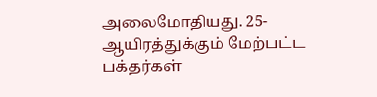அலைமோதியது. 25-ஆயிரத்துக்கும் மேற்பட்ட பக்தர்கள்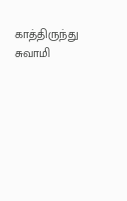காத்திருந்து சுவாமி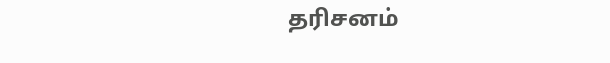தரிசனம்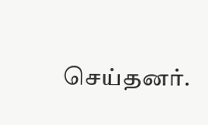செய்தனர்.